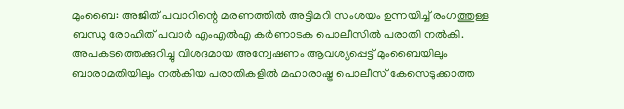മുംബൈ: അജിത് പവാറിന്റെ മരണത്തിൽ അട്ടിമറി സംശയം ഉന്നയിച്ച് രംഗത്തുള്ള ബന്ധു രോഹിത് പവാർ എംഎൽഎ കർണാടക പൊലീസിൽ പരാതി നൽകി. അപകടത്തെക്കുറിച്ചു വിശദമായ അന്വേഷണം ആവശ്യപ്പെട്ട് മുംബൈയിലും ബാരാമതിയിലും നൽകിയ പരാതികളിൽ മഹാരാഷ്ട്ര പൊലീസ് കേസെടുക്കാത്ത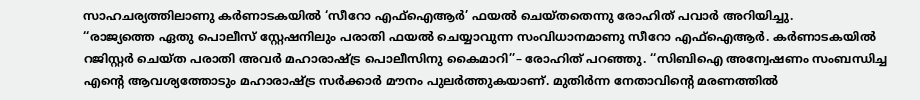സാഹചര്യത്തിലാണു കർണാടകയിൽ ‘സീറോ എഫ്ഐആർ’ ഫയൽ ചെയ്തതെന്നു രോഹിത് പവാർ അറിയിച്ചു.
‘‘രാജ്യത്തെ ഏതു പൊലീസ് സ്റ്റേഷനിലും പരാതി ഫയൽ ചെയ്യാവുന്ന സംവിധാനമാണു സീറോ എഫ്ഐആർ. കർണാടകയിൽ റജിസ്റ്റർ ചെയ്ത പരാതി അവർ മഹാരാഷ്ട്ര പൊലീസിനു കൈമാറി’’– രോഹിത് പറഞ്ഞു. ‘‘സിബിഐ അന്വേഷണം സംബന്ധിച്ച എന്റെ ആവശ്യത്തോടും മഹാരാഷ്ട്ര സർക്കാർ മൗനം പുലർത്തുകയാണ്. മുതിർന്ന നേതാവിന്റെ മരണത്തിൽ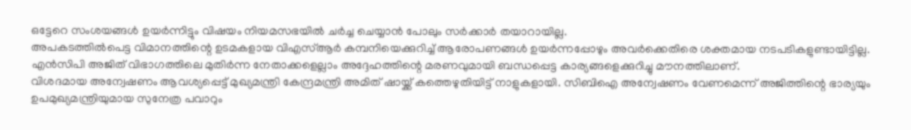ഒട്ടേറെ സംശയങ്ങൾ ഉയർന്നിട്ടും വിഷയം നിയമസഭയിൽ ചർച്ച ചെയ്യാൻ പോലും സർക്കാർ തയാറായില്ല.
അപകടത്തിൽപെട്ട വിമാനത്തിന്റെ ഉടമകളായ വിഎസ്ആർ കമ്പനിയെക്കുറിച്ച് ആരോപണങ്ങൾ ഉയർന്നപ്പോഴും അവർക്കെതിരെ ശക്തമായ നടപടികളുണ്ടായിട്ടില്ല.
എൻസിപി അജിത് വിഭാഗത്തിലെ മുതിർന്ന നേതാക്കളെല്ലാം അദ്ദേഹത്തിന്റെ മരണവുമായി ബന്ധപ്പെട്ട കാര്യങ്ങളെക്കുറിച്ചു മൗനത്തിലാണ്.
വിശദമായ അന്വേഷണം ആവശ്യപ്പെട്ട് മുഖ്യമന്ത്രി കേന്ദ്രമന്ത്രി അമിത് ഷായ്ക്ക് കത്തെഴുതിയിട്ട് നാളുകളായി. സിബിഐ അന്വേഷണം വേണമെന്ന് അജിത്തിന്റെ ഭാര്യയും ഉപമുഖ്യമന്ത്രിയുമായ സുനേത്ര പവാറും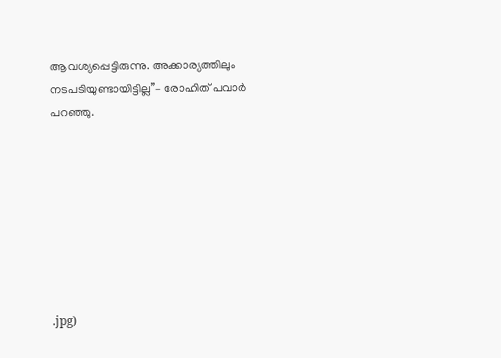ആവശ്യപ്പെട്ടിരുന്നു. അക്കാര്യത്തിലും നടപടിയുണ്ടായിട്ടില്ല’’– രോഹിത് പവാർ പറഞ്ഞു.








.jpg)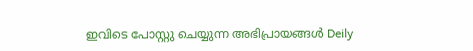ഇവിടെ പോസ്റ്റു ചെയ്യുന്ന അഭിപ്രായങ്ങൾ Deily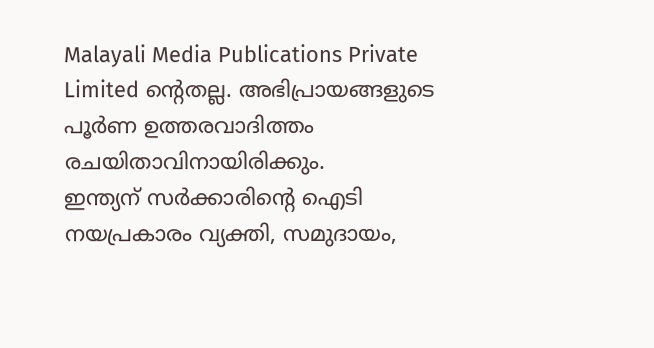Malayali Media Publications Private Limited ന്റെതല്ല. അഭിപ്രായങ്ങളുടെ പൂർണ ഉത്തരവാദിത്തം രചയിതാവിനായിരിക്കും.
ഇന്ത്യന് സർക്കാരിന്റെ ഐടി നയപ്രകാരം വ്യക്തി, സമുദായം,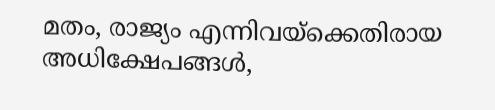മതം, രാജ്യം എന്നിവയ്ക്കെതിരായ അധിക്ഷേപങ്ങൾ,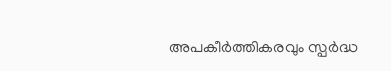അപകീർത്തികരവും സ്പർദ്ധ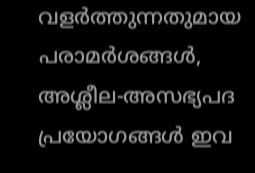വളർത്തുന്നതുമായ പരാമർശങ്ങൾ, അശ്ലീല-അസഭ്യപദ പ്രയോഗങ്ങൾ ഇവ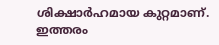ശിക്ഷാർഹമായ കുറ്റമാണ്. ഇത്തരം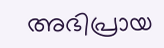അഭിപ്രായ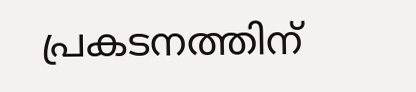പ്രകടനത്തിന്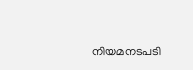നിയമനടപടി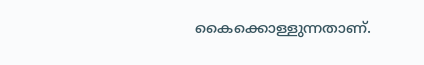കൈക്കൊള്ളുന്നതാണ്.